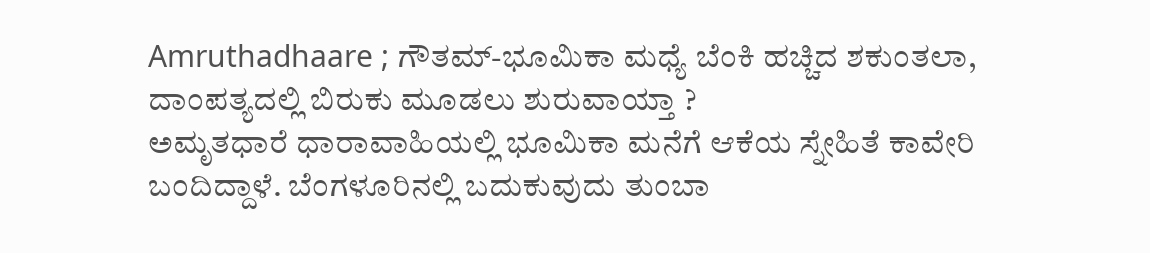Amruthadhaare ; ಗೌತಮ್-ಭೂಮಿಕಾ ಮಧ್ಯೆ ಬೆಂಕಿ ಹಚ್ಚಿದ ಶಕುಂತಲಾ, ದಾಂಪತ್ಯದಲ್ಲಿ ಬಿರುಕು ಮೂಡಲು ಶುರುವಾಯ್ತಾ ?
ಅಮೃತಧಾರೆ ಧಾರಾವಾಹಿಯಲ್ಲಿ ಭೂಮಿಕಾ ಮನೆಗೆ ಆಕೆಯ ಸ್ನೇಹಿತೆ ಕಾವೇರಿ ಬಂದಿದ್ದಾಳೆ. ಬೆಂಗಳೂರಿನಲ್ಲಿ ಬದುಕುವುದು ತುಂಬಾ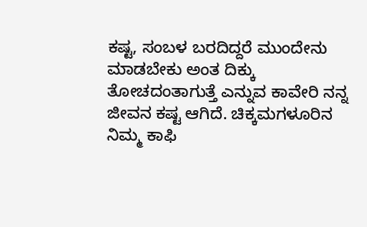ಕಷ್ಟ, ಸಂಬಳ ಬರದಿದ್ದರೆ ಮುಂದೇನು ಮಾಡಬೇಕು ಅಂತ ದಿಕ್ಕು ತೋಚದಂತಾಗುತ್ತೆ ಎನ್ನುವ ಕಾವೇರಿ ನನ್ನ ಜೀವನ ಕಷ್ಟ ಆಗಿದೆ. ಚಿಕ್ಕಮಗಳೂರಿನ ನಿಮ್ಮ ಕಾಫಿ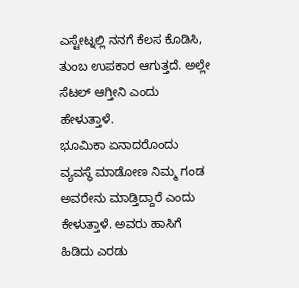ಎಸ್ಟೇಟ್ನಲ್ಲಿ ನನಗೆ ಕೆಲಸ ಕೊಡಿಸಿ, ತುಂಬ ಉಪಕಾರ ಆಗುತ್ತದೆ. ಅಲ್ಲೇ ಸೆಟಲ್ ಆಗ್ತೀನಿ ಎಂದು ಹೇಳುತ್ತಾಳೆ.
ಭೂಮಿಕಾ ಏನಾದರೊಂದು ವ್ಯವಸ್ಥೆ ಮಾಡೋಣ ನಿಮ್ಮ ಗಂಡ ಅವರೇನು ಮಾಡ್ತಿದ್ದಾರೆ ಎಂದು ಕೇಳುತ್ತಾಳೆ. ಅವರು ಹಾಸಿಗೆ ಹಿಡಿದು ಎರಡು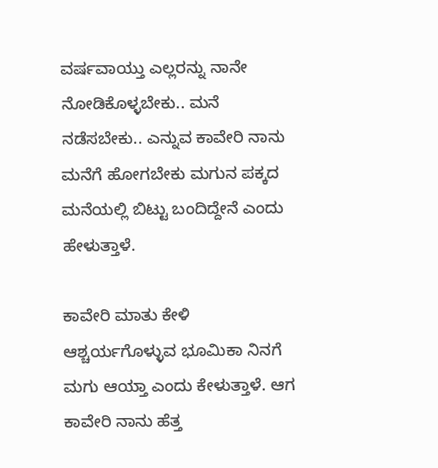ವರ್ಷವಾಯ್ತು ಎಲ್ಲರನ್ನು ನಾನೇ ನೋಡಿಕೊಳ್ಳಬೇಕು.. ಮನೆ ನಡೆಸಬೇಕು.. ಎನ್ನುವ ಕಾವೇರಿ ನಾನು ಮನೆಗೆ ಹೋಗಬೇಕು ಮಗುನ ಪಕ್ಕದ ಮನೆಯಲ್ಲಿ ಬಿಟ್ಟು ಬಂದಿದ್ದೇನೆ ಎಂದು ಹೇಳುತ್ತಾಳೆ.

ಕಾವೇರಿ ಮಾತು ಕೇಳಿ ಆಶ್ಚರ್ಯಗೊಳ್ಳುವ ಭೂಮಿಕಾ ನಿನಗೆ ಮಗು ಆಯ್ತಾ ಎಂದು ಕೇಳುತ್ತಾಳೆ. ಆಗ ಕಾವೇರಿ ನಾನು ಹೆತ್ತ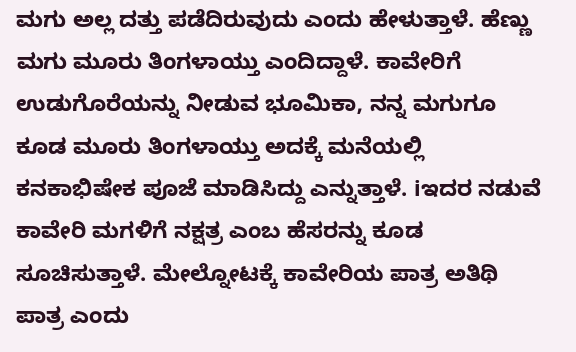ಮಗು ಅಲ್ಲ ದತ್ತು ಪಡೆದಿರುವುದು ಎಂದು ಹೇಳುತ್ತಾಳೆ. ಹೆಣ್ಣು ಮಗು ಮೂರು ತಿಂಗಳಾಯ್ತು ಎಂದಿದ್ದಾಳೆ. ಕಾವೇರಿಗೆ ಉಡುಗೊರೆಯನ್ನು ನೀಡುವ ಭೂಮಿಕಾ, ನನ್ನ ಮಗುಗೂ ಕೂಡ ಮೂರು ತಿಂಗಳಾಯ್ತು ಅದಕ್ಕೆ ಮನೆಯಲ್ಲಿ ಕನಕಾಭಿಷೇಕ ಪೂಜೆ ಮಾಡಿಸಿದ್ದು ಎನ್ನುತ್ತಾಳೆ. iಇದರ ನಡುವೆ ಕಾವೇರಿ ಮಗಳಿಗೆ ನಕ್ಷತ್ರ ಎಂಬ ಹೆಸರನ್ನು ಕೂಡ ಸೂಚಿಸುತ್ತಾಳೆ. ಮೇಲ್ನೋಟಕ್ಕೆ ಕಾವೇರಿಯ ಪಾತ್ರ ಅತಿಥಿ ಪಾತ್ರ ಎಂದು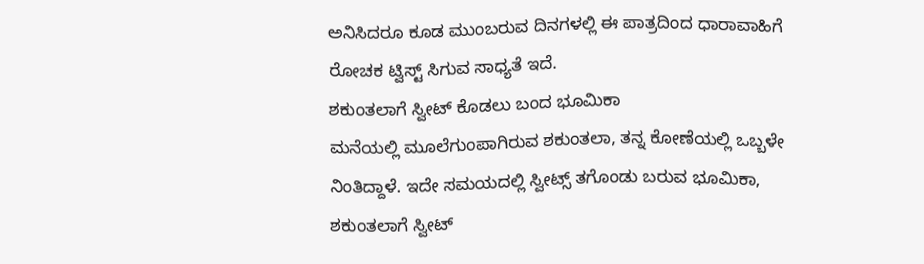ಅನಿಸಿದರೂ ಕೂಡ ಮುಂಬರುವ ದಿನಗಳಲ್ಲಿ ಈ ಪಾತ್ರದಿಂದ ಧಾರಾವಾಹಿಗೆ ರೋಚಕ ಟ್ವಿಸ್ಟ್ ಸಿಗುವ ಸಾಧ್ಯತೆ ಇದೆ.
ಶಕುಂತಲಾಗೆ ಸ್ವೀಟ್ ಕೊಡಲು ಬಂದ ಭೂಮಿಕಾ
ಮನೆಯಲ್ಲಿ ಮೂಲೆಗುಂಪಾಗಿರುವ ಶಕುಂತಲಾ, ತನ್ನ ಕೋಣೆಯಲ್ಲಿ ಒಬ್ಬಳೇ ನಿಂತಿದ್ದಾಳೆ. ಇದೇ ಸಮಯದಲ್ಲಿ ಸ್ವೀಟ್ಸ್ ತಗೊಂಡು ಬರುವ ಭೂಮಿಕಾ, ಶಕುಂತಲಾಗೆ ಸ್ವೀಟ್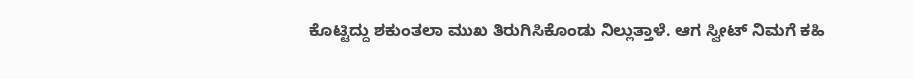ಕೊಟ್ಟಿದ್ದು ಶಕುಂತಲಾ ಮುಖ ತಿರುಗಿಸಿಕೊಂಡು ನಿಲ್ಲುತ್ತಾಳೆ. ಆಗ ಸ್ವೀಟ್ ನಿಮಗೆ ಕಹಿ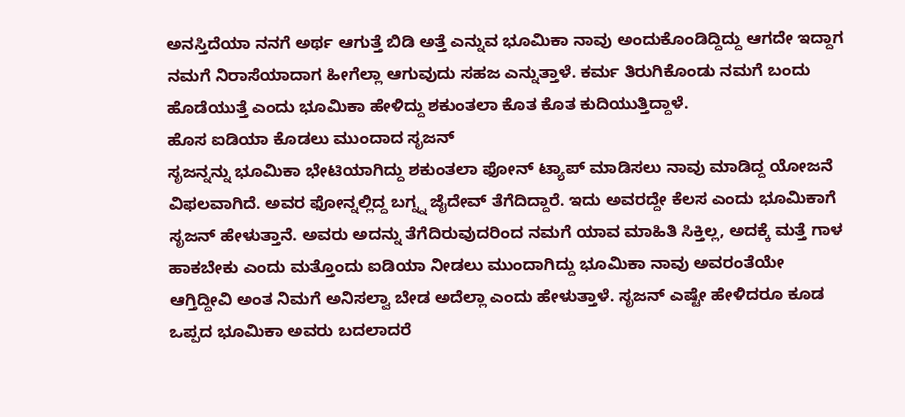ಅನಸ್ತಿದೆಯಾ ನನಗೆ ಅರ್ಥ ಆಗುತ್ತೆ ಬಿಡಿ ಅತ್ತೆ ಎನ್ನುವ ಭೂಮಿಕಾ ನಾವು ಅಂದುಕೊಂಡಿದ್ದಿದ್ದು ಆಗದೇ ಇದ್ದಾಗ ನಮಗೆ ನಿರಾಸೆಯಾದಾಗ ಹೀಗೆಲ್ಲಾ ಆಗುವುದು ಸಹಜ ಎನ್ನುತ್ತಾಳೆ. ಕರ್ಮ ತಿರುಗಿಕೊಂಡು ನಮಗೆ ಬಂದು ಹೊಡೆಯುತ್ತೆ ಎಂದು ಭೂಮಿಕಾ ಹೇಳಿದ್ದು ಶಕುಂತಲಾ ಕೊತ ಕೊತ ಕುದಿಯುತ್ತಿದ್ದಾಳೆ.
ಹೊಸ ಐಡಿಯಾ ಕೊಡಲು ಮುಂದಾದ ಸೃಜನ್
ಸೃಜನ್ನನ್ನು ಭೂಮಿಕಾ ಭೇಟಿಯಾಗಿದ್ದು ಶಕುಂತಲಾ ಫೋನ್ ಟ್ಯಾಪ್ ಮಾಡಿಸಲು ನಾವು ಮಾಡಿದ್ದ ಯೋಜನೆ ವಿಫಲವಾಗಿದೆ. ಅವರ ಫೋನ್ನಲ್ಲಿದ್ದ ಬಗ್ನ್ನ ಜೈದೇವ್ ತೆಗೆದಿದ್ದಾರೆ. ಇದು ಅವರದ್ದೇ ಕೆಲಸ ಎಂದು ಭೂಮಿಕಾಗೆ ಸೃಜನ್ ಹೇಳುತ್ತಾನೆ. ಅವರು ಅದನ್ನು ತೆಗೆದಿರುವುದರಿಂದ ನಮಗೆ ಯಾವ ಮಾಹಿತಿ ಸಿಕ್ತಿಲ್ಲ, ಅದಕ್ಕೆ ಮತ್ತೆ ಗಾಳ ಹಾಕಬೇಕು ಎಂದು ಮತ್ತೊಂದು ಐಡಿಯಾ ನೀಡಲು ಮುಂದಾಗಿದ್ದು ಭೂಮಿಕಾ ನಾವು ಅವರಂತೆಯೇ ಆಗ್ತಿದ್ದೀವಿ ಅಂತ ನಿಮಗೆ ಅನಿಸಲ್ವಾ ಬೇಡ ಅದೆಲ್ಲಾ ಎಂದು ಹೇಳುತ್ತಾಳೆ. ಸೃಜನ್ ಎಷ್ಟೇ ಹೇಳಿದರೂ ಕೂಡ ಒಪ್ಪದ ಭೂಮಿಕಾ ಅವರು ಬದಲಾದರೆ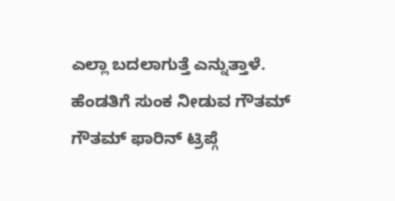ಎಲ್ಲಾ ಬದಲಾಗುತ್ತೆ ಎನ್ನುತ್ತಾಳೆ.
ಹೆಂಡತಿಗೆ ಸುಂಕ ನೀಡುವ ಗೌತಮ್
ಗೌತಮ್ ಫಾರಿನ್ ಟ್ರಿಪ್ಗೆ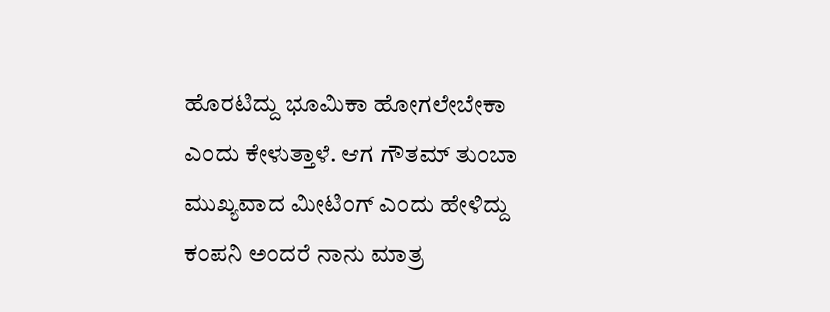ಹೊರಟಿದ್ದು ಭೂಮಿಕಾ ಹೋಗಲೇಬೇಕಾ ಎಂದು ಕೇಳುತ್ತಾಳೆ. ಆಗ ಗೌತಮ್ ತುಂಬಾ ಮುಖ್ಯವಾದ ಮೀಟಿಂಗ್ ಎಂದು ಹೇಳಿದ್ದು ಕಂಪನಿ ಅಂದರೆ ನಾನು ಮಾತ್ರ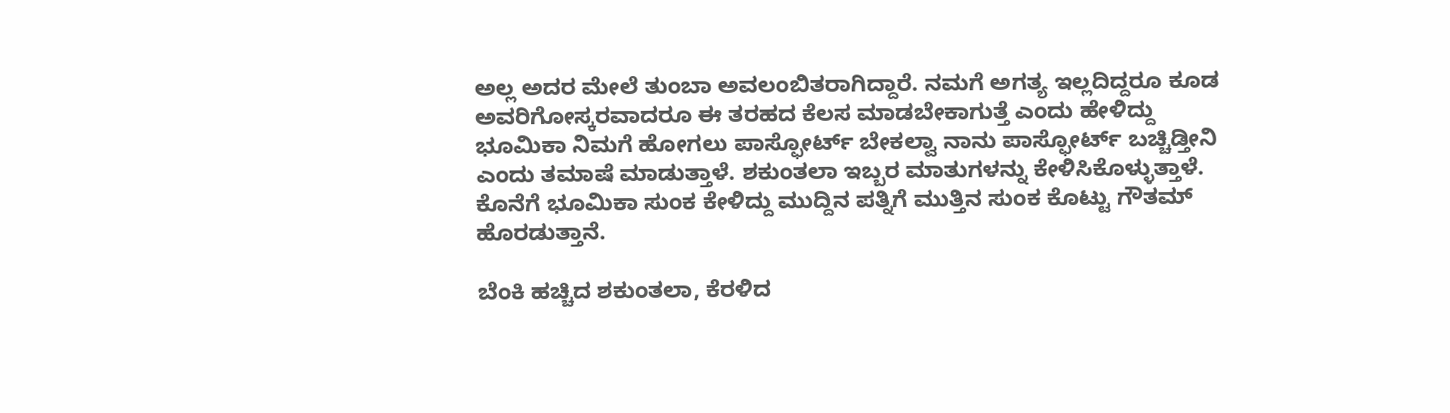ಅಲ್ಲ ಅದರ ಮೇಲೆ ತುಂಬಾ ಅವಲಂಬಿತರಾಗಿದ್ದಾರೆ. ನಮಗೆ ಅಗತ್ಯ ಇಲ್ಲದಿದ್ದರೂ ಕೂಡ ಅವರಿಗೋಸ್ಕರವಾದರೂ ಈ ತರಹದ ಕೆಲಸ ಮಾಡಬೇಕಾಗುತ್ತೆ ಎಂದು ಹೇಳಿದ್ದು ಭೂಮಿಕಾ ನಿಮಗೆ ಹೋಗಲು ಪಾಸ್ಫೋರ್ಟ್ ಬೇಕಲ್ವಾ ನಾನು ಪಾಸ್ಫೋರ್ಟ್ ಬಚ್ಚಿಡ್ತೀನಿ ಎಂದು ತಮಾಷೆ ಮಾಡುತ್ತಾಳೆ. ಶಕುಂತಲಾ ಇಬ್ಬರ ಮಾತುಗಳನ್ನು ಕೇಳಿಸಿಕೊಳ್ಳುತ್ತಾಳೆ. ಕೊನೆಗೆ ಭೂಮಿಕಾ ಸುಂಕ ಕೇಳಿದ್ದು ಮುದ್ದಿನ ಪತ್ನಿಗೆ ಮುತ್ತಿನ ಸುಂಕ ಕೊಟ್ಟು ಗೌತಮ್ ಹೊರಡುತ್ತಾನೆ.

ಬೆಂಕಿ ಹಚ್ಚಿದ ಶಕುಂತಲಾ, ಕೆರಳಿದ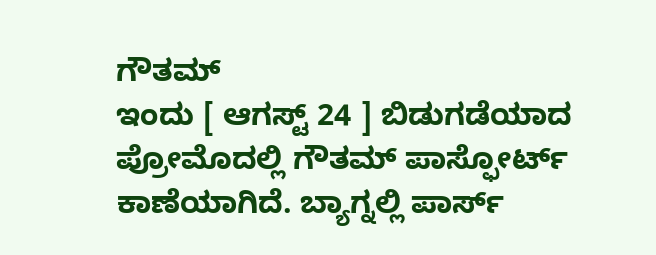ಗೌತಮ್
ಇಂದು [ ಆಗಸ್ಟ್ 24 ] ಬಿಡುಗಡೆಯಾದ ಪ್ರೋಮೊದಲ್ಲಿ ಗೌತಮ್ ಪಾಸ್ಫೋರ್ಟ್ ಕಾಣೆಯಾಗಿದೆ. ಬ್ಯಾಗ್ನಲ್ಲಿ ಪಾರ್ಸ್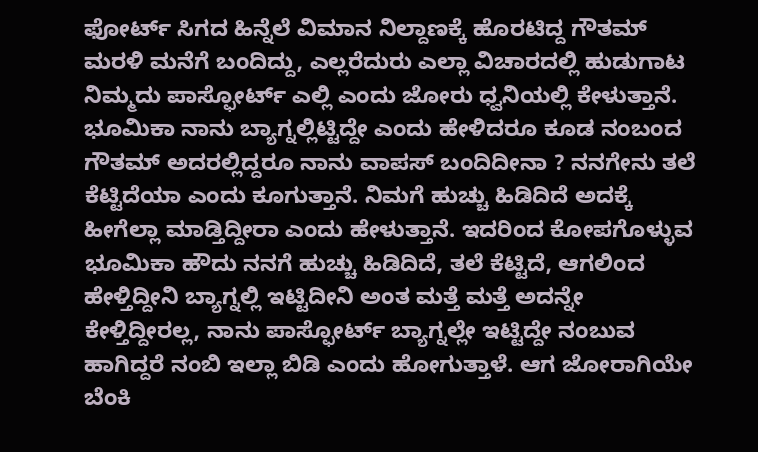ಫೋರ್ಟ್ ಸಿಗದ ಹಿನ್ನೆಲೆ ವಿಮಾನ ನಿಲ್ದಾಣಕ್ಕೆ ಹೊರಟಿದ್ದ ಗೌತಮ್ ಮರಳಿ ಮನೆಗೆ ಬಂದಿದ್ದು, ಎಲ್ಲರೆದುರು ಎಲ್ಲಾ ವಿಚಾರದಲ್ಲಿ ಹುಡುಗಾಟ ನಿಮ್ಮದು ಪಾಸ್ಫೋರ್ಟ್ ಎಲ್ಲಿ ಎಂದು ಜೋರು ಧ್ವನಿಯಲ್ಲಿ ಕೇಳುತ್ತಾನೆ. ಭೂಮಿಕಾ ನಾನು ಬ್ಯಾಗ್ನಲ್ಲಿಟ್ಟಿದ್ದೇ ಎಂದು ಹೇಳಿದರೂ ಕೂಡ ನಂಬಂದ ಗೌತಮ್ ಅದರಲ್ಲಿದ್ದರೂ ನಾನು ವಾಪಸ್ ಬಂದಿದೀನಾ ? ನನಗೇನು ತಲೆ ಕೆಟ್ಟಿದೆಯಾ ಎಂದು ಕೂಗುತ್ತಾನೆ. ನಿಮಗೆ ಹುಚ್ಚು ಹಿಡಿದಿದೆ ಅದಕ್ಕೆ ಹೀಗೆಲ್ಲಾ ಮಾಡ್ತಿದ್ದೀರಾ ಎಂದು ಹೇಳುತ್ತಾನೆ. ಇದರಿಂದ ಕೋಪಗೊಳ್ಳುವ ಭೂಮಿಕಾ ಹೌದು ನನಗೆ ಹುಚ್ಚು ಹಿಡಿದಿದೆ, ತಲೆ ಕೆಟ್ಟಿದೆ, ಆಗಲಿಂದ ಹೇಳ್ತಿದ್ದೀನಿ ಬ್ಯಾಗ್ನಲ್ಲಿ ಇಟ್ಟಿದೀನಿ ಅಂತ ಮತ್ತೆ ಮತ್ತೆ ಅದನ್ನೇ ಕೇಳ್ತಿದ್ದೀರಲ್ಲ, ನಾನು ಪಾಸ್ಫೋರ್ಟ್ ಬ್ಯಾಗ್ನಲ್ಲೇ ಇಟ್ಟಿದ್ದೇ ನಂಬುವ ಹಾಗಿದ್ದರೆ ನಂಬಿ ಇಲ್ಲಾ ಬಿಡಿ ಎಂದು ಹೋಗುತ್ತಾಳೆ. ಆಗ ಜೋರಾಗಿಯೇ ಬೆಂಕಿ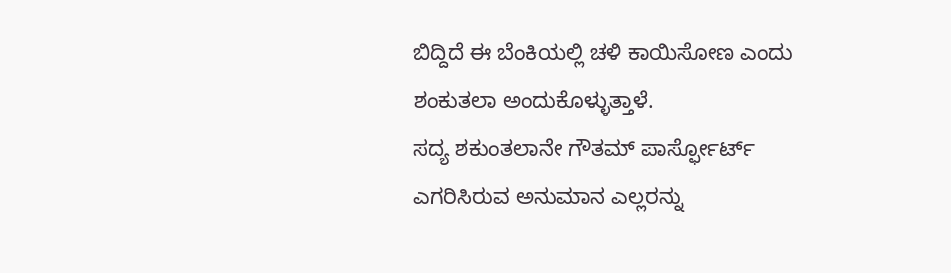ಬಿದ್ದಿದೆ ಈ ಬೆಂಕಿಯಲ್ಲಿ ಚಳಿ ಕಾಯಿಸೋಣ ಎಂದು ಶಂಕುತಲಾ ಅಂದುಕೊಳ್ಳುತ್ತಾಳೆ.
ಸದ್ಯ ಶಕುಂತಲಾನೇ ಗೌತಮ್ ಪಾರ್ಸ್ಫೋರ್ಟ್ ಎಗರಿಸಿರುವ ಅನುಮಾನ ಎಲ್ಲರನ್ನು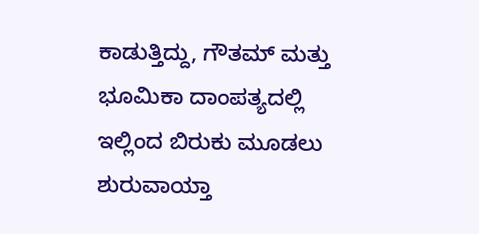ಕಾಡುತ್ತಿದ್ದು, ಗೌತಮ್ ಮತ್ತು ಭೂಮಿಕಾ ದಾಂಪತ್ಯದಲ್ಲಿ ಇಲ್ಲಿಂದ ಬಿರುಕು ಮೂಡಲು ಶುರುವಾಯ್ತಾ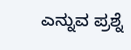ಎನ್ನುವ ಪ್ರಶ್ನೆ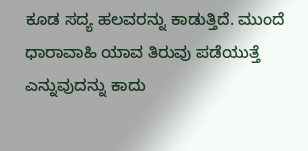ಕೂಡ ಸದ್ಯ ಹಲವರನ್ನು ಕಾಡುತ್ತಿದೆ. ಮುಂದೆ ಧಾರಾವಾಹಿ ಯಾವ ತಿರುವು ಪಡೆಯುತ್ತೆ ಎನ್ನುವುದನ್ನು ಕಾದು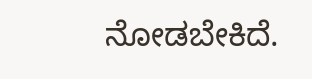ನೋಡಬೇಕಿದೆ.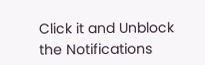Click it and Unblock the Notifications